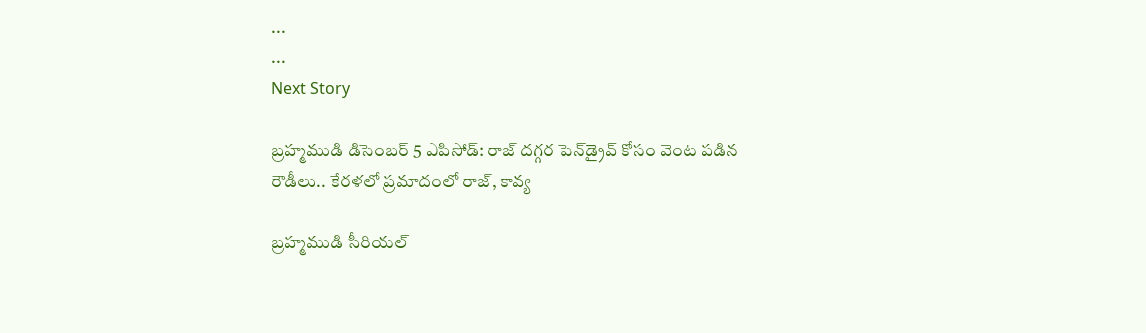...
...
Next Story

బ్రహ్మముడి డిసెంబర్ 5 ఎపిసోడ్: రాజ్ దగ్గర పెన్‌డ్రైవ్ కోసం వెంట పడిన రౌడీలు.. కేరళలో ప్రమాదంలో రాజ్, కావ్య

బ్రహ్మముడి సీరియల్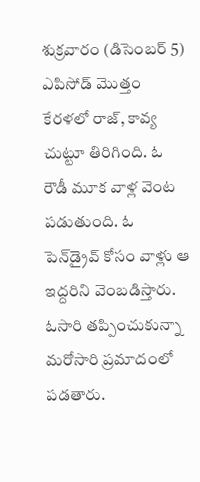శుక్రవారం (డిసెంబర్ 5) ఎపిసోడ్ మొత్తం కేరళలో రాజ్, కావ్య చుట్టూ తిరిగింది. ఓ రౌడీ మూక వాళ్ల వెంట పడుతుంది. ఓ పెన్‌డ్రైవ్ కోసం వాళ్లు ఆ ఇద్దరిని వెంబడిస్తారు. ఓసారి తప్పించుకున్నా మరోసారి ప్రమాదంలో పడతారు.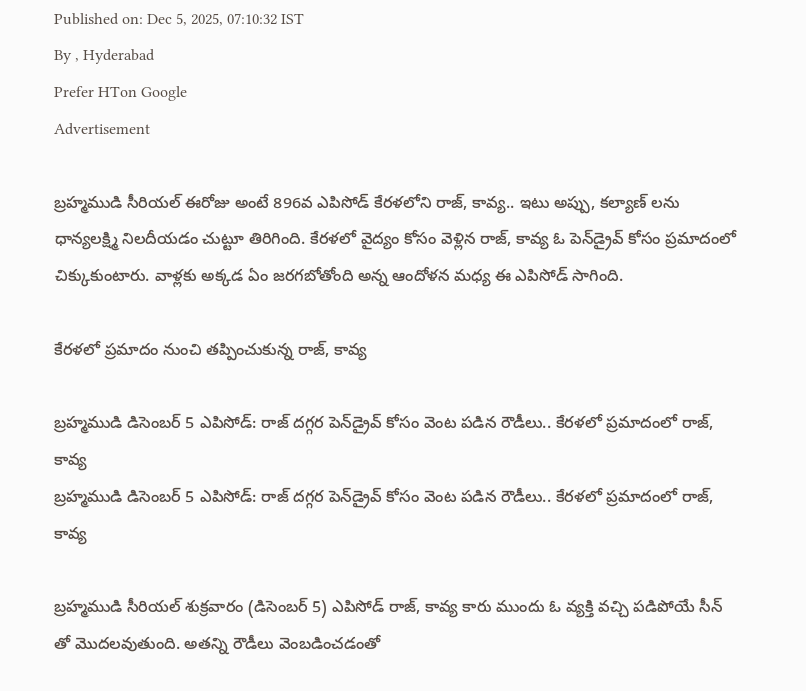Published on: Dec 5, 2025, 07:10:32 IST
By , Hyderabad
Prefer HTon Google
Advertisement

బ్రహ్మముడి సీరియల్ ఈరోజు అంటే 896వ ఎపిసోడ్ కేరళలోని రాజ్, కావ్య.. ఇటు అప్పు, కల్యాణ్ లను ధాన్యలక్ష్మి నిలదీయడం చుట్టూ తిరిగింది. కేరళలో వైద్యం కోసం వెళ్లిన రాజ్, కావ్య ఓ పెన్‌డ్రైవ్ కోసం ప్రమాదంలో చిక్కుకుంటారు. వాళ్లకు అక్కడ ఏం జరగబోతోంది అన్న ఆందోళన మధ్య ఈ ఎపిసోడ్ సాగింది.

కేరళలో ప్రమాదం నుంచి తప్పించుకున్న రాజ్, కావ్య

బ్రహ్మముడి డిసెంబర్ 5 ఎపిసోడ్: రాజ్ దగ్గర పెన్‌డ్రైవ్ కోసం వెంట పడిన రౌడీలు.. కేరళలో ప్రమాదంలో రాజ్, కావ్య
బ్రహ్మముడి డిసెంబర్ 5 ఎపిసోడ్: రాజ్ దగ్గర పెన్‌డ్రైవ్ కోసం వెంట పడిన రౌడీలు.. కేరళలో ప్రమాదంలో రాజ్, కావ్య

బ్రహ్మముడి సీరియల్ శుక్రవారం (డిసెంబర్ 5) ఎపిసోడ్ రాజ్, కావ్య కారు ముందు ఓ వ్యక్తి వచ్చి పడిపోయే సీన్ తో మొదలవుతుంది. అతన్ని రౌడీలు వెంబడించడంతో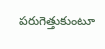పరుగెత్తుకుంటూ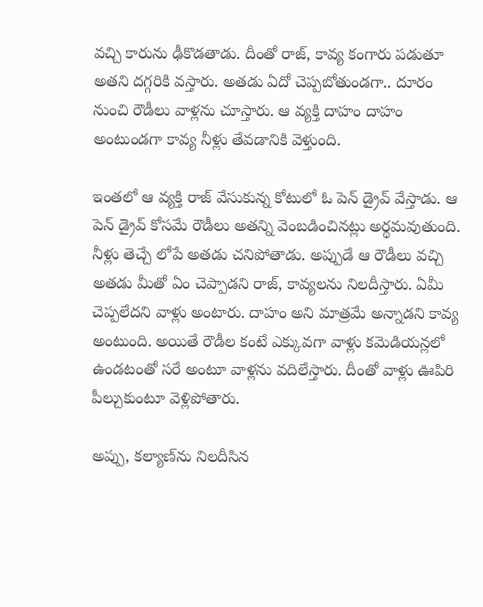వచ్చి కారును ఢీకొడతాడు. దీంతో రాజ్, కావ్య కంగారు పడుతూ అతని దగ్గరికి వస్తారు. అతడు ఏదో చెప్పబోతుండగా.. దూరం నుంచి రౌడీలు వాళ్లను చూస్తారు. ఆ వ్యక్తి దాహం దాహం అంటుండగా కావ్య నీళ్లు తేవడానికి వెళ్తుంది.

ఇంతలో ఆ వ్యక్తి రాజ్ వేసుకున్న కోటులో ఓ పెన్ డ్రైవ్ వేస్తాడు. ఆ పెన్ డ్రైవ్ కోసమే రౌడీలు అతన్ని వెంబడించినట్లు అర్థమవుతుంది. నీళ్లు తెచ్చే లోపే అతడు చనిపోతాడు. అప్పుడే ఆ రౌడీలు వచ్చి అతడు మీతో ఏం చెప్పాడని రాజ్, కావ్యలను నిలదీస్తారు. ఏమీ చెప్పలేదని వాళ్లు అంటారు. దాహం అని మాత్రమే అన్నాడని కావ్య అంటుంది. అయితే రౌడీల కంటే ఎక్కువగా వాళ్లు కమెడియన్లలో ఉండటంతో సరే అంటూ వాళ్లను వదిలేస్తారు. దీంతో వాళ్లు ఊపిరి పీల్చుకుంటూ వెళ్లిపోతారు.

అప్పు, కల్యాణ్‌ను నిలదీసిన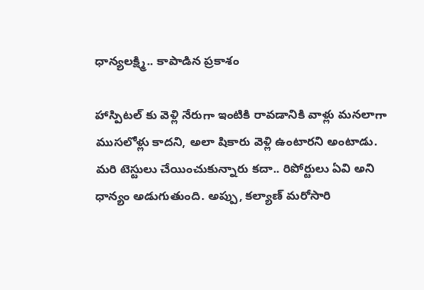ధాన్యలక్ష్మి.. కాపాడిన ప్రకాశం

హాస్పిటల్ కు వెళ్లి నేరుగా ఇంటికి రావడానికి వాళ్లు మనలాగా ముసలోళ్లు కాదని, అలా షికారు వెళ్లి ఉంటారని అంటాడు. మరి టెస్టులు చేయించుకున్నారు కదా.. రిపోర్టులు ఏవి అని ధాన్యం అడుగుతుంది. అప్పు, కల్యాణ్ మరోసారి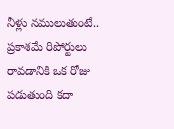నీళ్లు నములుతుంటే.. ప్రకాశమే రిపోర్టులు రావడానికి ఒక రోజు పడుతుంది కదా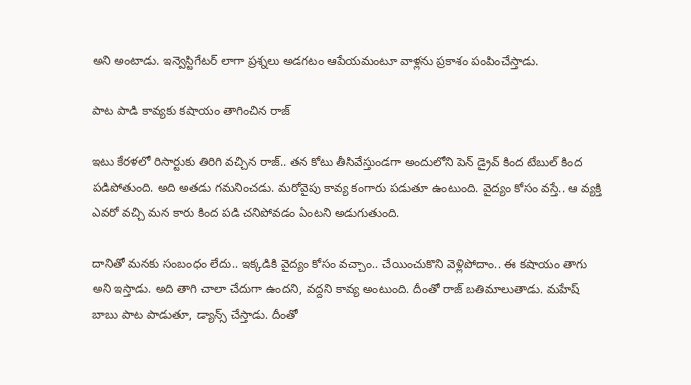అని అంటాడు. ఇన్వెస్టిగేటర్ లాగా ప్రశ్నలు అడగటం ఆపేయమంటూ వాళ్లను ప్రకాశం పంపించేస్తాడు.

పాట పాడి కావ్యకు కషాయం తాగించిన రాజ్

ఇటు కేరళలో రిసార్టుకు తిరిగి వచ్చిన రాజ్.. తన కోటు తీసివేస్తుండగా అందులోని పెన్ డ్రైవ్ కింద టేబుల్ కింద పడిపోతుంది. అది అతడు గమనించడు. మరోవైపు కావ్య కంగారు పడుతూ ఉంటుంది. వైద్యం కోసం వస్తే.. ఆ వ్యక్తి ఎవరో వచ్చి మన కారు కింద పడి చనిపోవడం ఏంటని అడుగుతుంది.

దానితో మనకు సంబంధం లేదు.. ఇక్కడికి వైద్యం కోసం వచ్చాం.. చేయించుకొని వెళ్లిపోదాం.. ఈ కషాయం తాగు అని ఇస్తాడు. అది తాగి చాలా చేదుగా ఉందని, వద్దని కావ్య అంటుంది. దీంతో రాజ్ బతిమాలుతాడు. మహేష్ బాబు పాట పాడుతూ, డ్యాన్స్ చేస్తాడు. దీంతో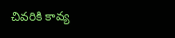చివరికి కావ్య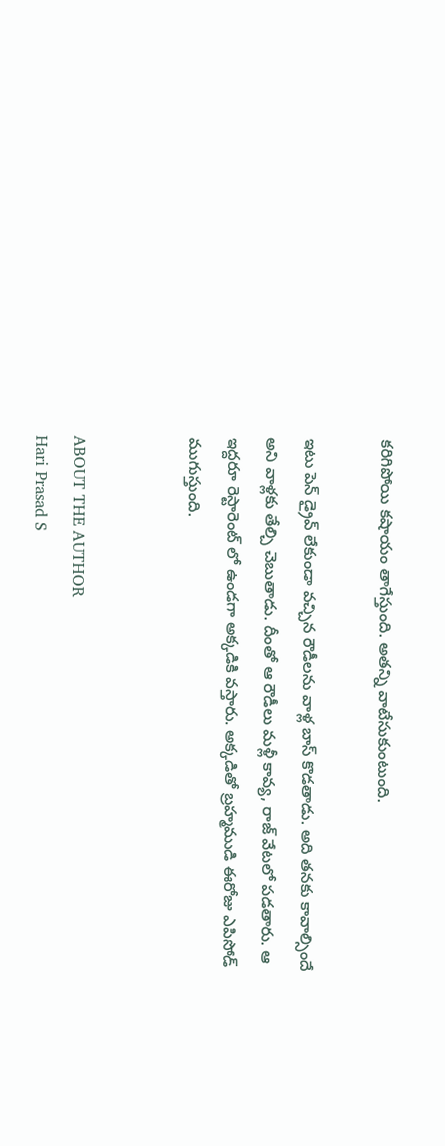కరిగిపోయి కషాయం తాగేస్తుంది. అతన్ని వాటేసుకుంటుంది.

ఇటు పెన్‌ డ్రైవ్ లేకుండా వచ్చిన రౌడీలను వాళ్ల బాస్ కొడతాడు. అది తనకు కావాల్సిందే అని వాళ్లకు తేల్చి చెబుతాడు. దీంతో ఆ రౌడీలు మళ్లీ కావ్య, రాజ్ వేటలో పడతారు. ఆ ఇద్దరూ రెస్టారెంట్ లో ఉండగా అక్కడికి వస్తారు. అక్కడితో బ్రహ్మముడి ఈరోజు ఎపిసోడ్ ముగుస్తుంది.


ABOUT THE AUTHOR
Hari Prasad S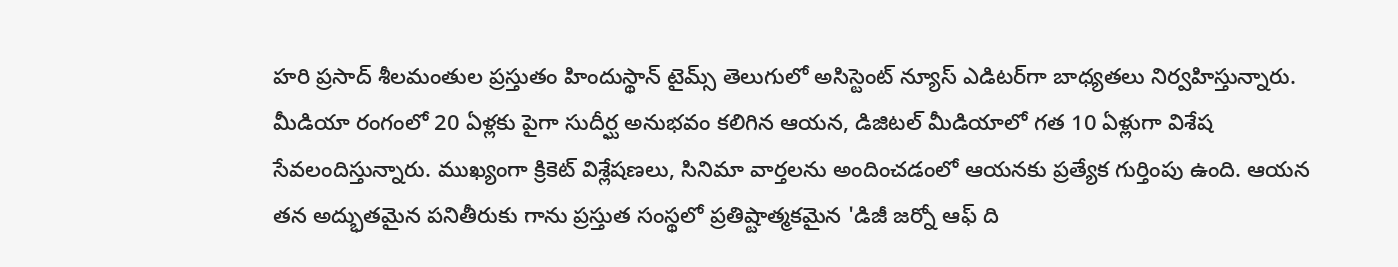హరి ప్రసాద్ శీలమంతుల ప్రస్తుతం హిందుస్థాన్ టైమ్స్ తెలుగులో అసిస్టెంట్ న్యూస్ ఎడిటర్‌గా బాధ్యతలు నిర్వహిస్తున్నారు. మీడియా రంగంలో 20 ఏళ్లకు పైగా సుదీర్ఘ అనుభవం కలిగిన ఆయన, డిజిటల్ మీడియాలో గత 10 ఏళ్లుగా విశేష సేవలందిస్తున్నారు. ముఖ్యంగా క్రికెట్ విశ్లేషణలు, సినిమా వార్తలను అందించడంలో ఆయనకు ప్రత్యేక గుర్తింపు ఉంది. ఆయన తన అద్భుతమైన పనితీరుకు గాను ప్రస్తుత సంస్థలో ప్రతిష్టాత్మకమైన 'డిజీ జర్నో ఆఫ్ ది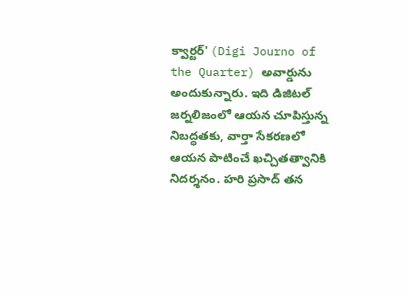క్వార్టర్' (Digi Journo of the Quarter) అవార్డును అందుకున్నారు. ఇది డిజిటల్ జర్నలిజంలో ఆయన చూపిస్తున్న నిబద్ధతకు, వార్తా సేకరణలో ఆయన పాటించే ఖచ్చితత్వానికి నిదర్శనం. హరి ప్రసాద్ తన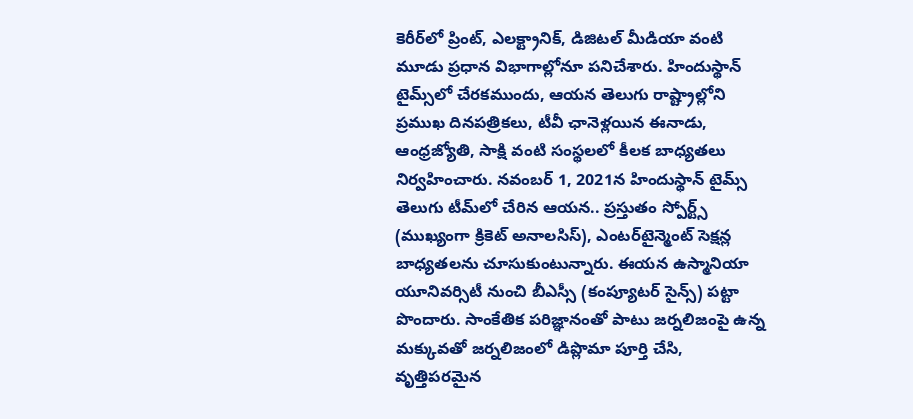కెరీర్‌లో ప్రింట్, ఎలక్ట్రానిక్, డిజిటల్ మీడియా వంటి మూడు ప్రధాన విభాగాల్లోనూ పనిచేశారు. హిందుస్థాన్ టైమ్స్‌లో చేరకముందు, ఆయన తెలుగు రాష్ట్రాల్లోని ప్రముఖ దినపత్రికలు, టీవీ ఛానెళ్లయిన ఈనాడు, ఆంధ్రజ్యోతి, సాక్షి వంటి సంస్థలలో కీలక బాధ్యతలు నిర్వహించారు. నవంబర్ 1, 2021న హిందుస్థాన్ టైమ్స్ తెలుగు టీమ్‌లో చేరిన ఆయన.. ప్రస్తుతం స్పోర్ట్స్ (ముఖ్యంగా క్రికెట్ అనాలసిస్), ఎంటర్‌టైన్మెంట్ సెక్షన్ల బాధ్యతలను చూసుకుంటున్నారు. ఈయన ఉస్మానియా యూనివర్సిటీ నుంచి బీఎస్సీ (కంప్యూటర్ సైన్స్) పట్టా పొందారు. సాంకేతిక పరిజ్ఞానంతో పాటు జర్నలిజంపై ఉన్న మక్కువతో జర్నలిజంలో డిప్లొమా పూర్తి చేసి, వృత్తిపరమైన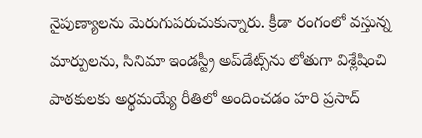నైపుణ్యాలను మెరుగుపరుచుకున్నారు. క్రీడా రంగంలో వస్తున్న మార్పులను, సినిమా ఇండస్ట్రీ అప్‌డేట్స్‌ను లోతుగా విశ్లేషించి పాఠకులకు అర్థమయ్యే రీతిలో అందించడం హరి ప్రసాద్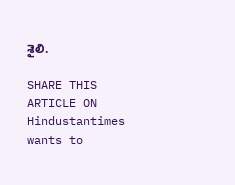శైలి.

SHARE THIS ARTICLE ON
Hindustantimes wants to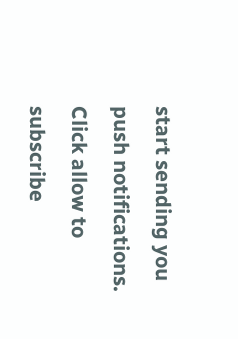start sending you push notifications. Click allow to subscribe